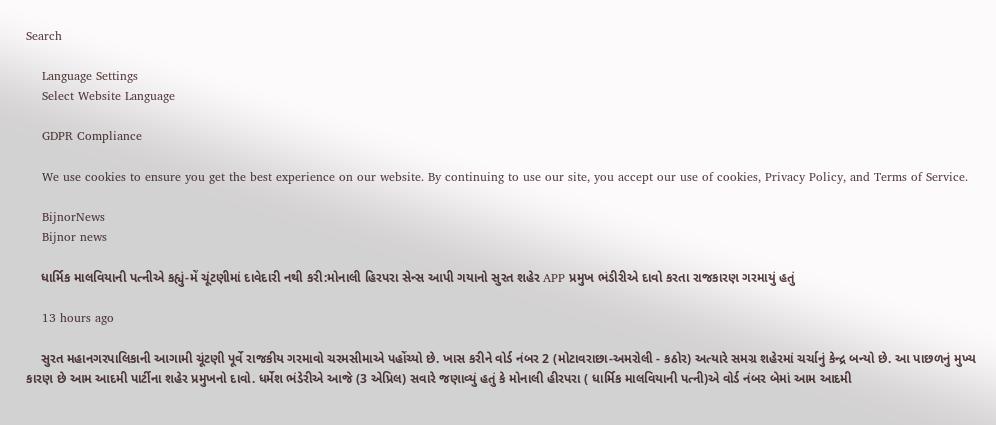Search

    Language Settings
    Select Website Language

    GDPR Compliance

    We use cookies to ensure you get the best experience on our website. By continuing to use our site, you accept our use of cookies, Privacy Policy, and Terms of Service.

    BijnorNews
    Bijnor news

    ધાર્મિક માલવિયાની પત્નીએ કહ્યું-મેં ચૂંટણીમાં દાવેદારી નથી કરી:મોનાલી હિરપરા સેન્સ આપી ગયાનો સુરત શહેર APP પ્રમુખ ભંડીરીએ દાવો કરતા રાજકારણ ગરમાયું હતું

    13 hours ago

    સુરત મહાનગરપાલિકાની આગામી ચૂંટણી પૂર્વે રાજકીય ગરમાવો ચરમસીમાએ પહોંચ્યો છે. ખાસ કરીને વોર્ડ નંબર 2 (મોટાવરાછા-અમરોલી - કઠોર) અત્યારે સમગ્ર શહેરમાં ચર્ચાનું કેન્દ્ર બન્યો છે. આ પાછળનું મુખ્ય કારણ છે આમ આદમી પાર્ટીના શહેર પ્રમુખનો દાવો. ધર્મેશ ભંડેરીએ આજે (3 એપ્રિલ) સવારે જણાવ્યું હતું કે મોનાલી હીરપરા ( ધાર્મિક માલવિયાની પત્ની)એ વોર્ડ નંબર બેમાં આમ આદમી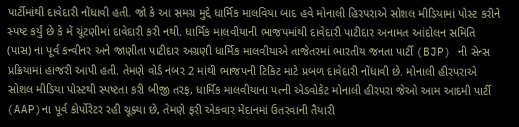પાર્ટીમાંથી દાવેદારી નોંધાવી હતી. જો કે આ સમગ્ર મુદ્દે ધાર્મિક માલવિયા બાદ હવે મોનાલી હિરપરાએ સોશલ મીડિયામાં પોસ્ટ કરીને સ્પષ્ટ કર્યું છે કે મેં ચૂંટણીમાં દાવેદારી કરી નથી. ધાર્મિક માલવીયાની ભાજપમાંથી દાવેદારી પાટીદાર અનામત આંદોલન સમિતિ (પાસ) ના પૂર્વ કન્વીનર અને જાણીતા પાટીદાર અગ્રણી ધાર્મિક માલવીયાએ તાજેતરમાં ભારતીય જનતા પાર્ટી (BJP) ની સેન્સ પ્રક્રિયામાં હાજરી આપી હતી. તેમણે વોર્ડ નંબર 2 માંથી ભાજપની ટિકિટ માટે પ્રબળ દાવેદારી નોંધાવી છે. મોનાલી હીરપરાએ સોશલ મીડિયા પોસ્ટથી સ્પષ્ટતા કરી બીજી તરફ, ધાર્મિક માલવીયાના પત્ની એડવોકેટ મોનાલી હીરપરા જેઓ આમ આદમી પાર્ટી (AAP)ના પૂર્વ કોર્પોરેટર રહી ચૂક્યા છે, તેમણે ફરી એકવાર મેદાનમાં ઉતરવાની તૈયારી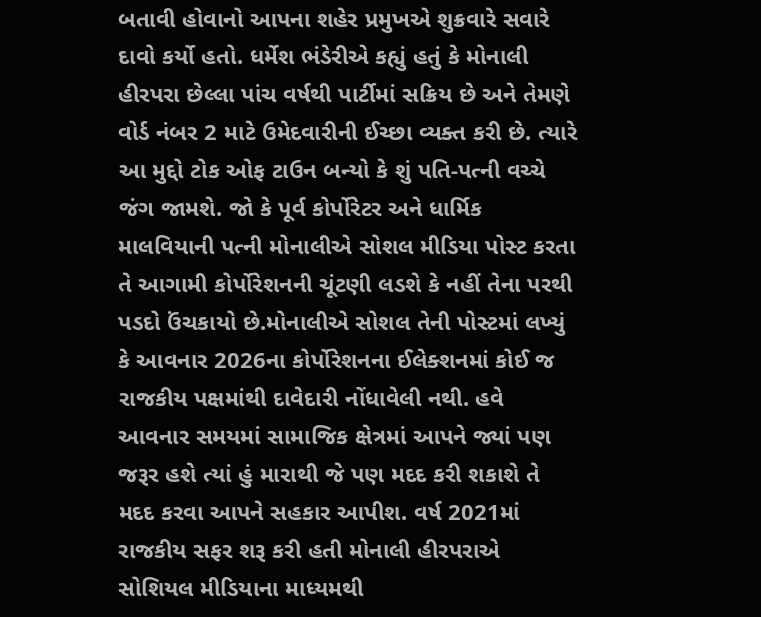બતાવી હોવાનો આપના શહેર પ્રમુખએ શુક્રવારે સવારે દાવો કર્યો હતો. ધર્મેશ ભંડેરીએ કહ્યું હતું કે મોનાલી હીરપરા છેલ્લા પાંચ વર્ષથી પાર્ટીમાં સક્રિય છે અને તેમણે વોર્ડ નંબર 2 માટે ઉમેદવારીની ઈચ્છા વ્યક્ત કરી છે. ત્યારે આ મુદ્દો ટોક ઓફ ટાઉન બન્યો કે શું પતિ-પત્ની વચ્ચે જંગ જામશે. જો કે પૂર્વ કોર્પોરેટર અને ધાર્મિક માલવિયાની પત્ની મોનાલીએ સોશલ મીડિયા પોસ્ટ કરતા તે આગામી કોર્પોરેશનની ચૂંટણી લડશે કે નહીં તેના પરથી પડદો ઉંચકાયો છે.મોનાલીએ સોશલ તેની પોસ્ટમાં લખ્યું કે આવનાર 2026ના કોર્પોરેશનના ઈલેક્શનમાં કોઈ જ રાજકીય પક્ષમાંથી દાવેદારી નોંધાવેલી નથી. હવે આવનાર સમયમાં સામાજિક ક્ષેત્રમાં આપને જ્યાં પણ જરૂર હશે ત્યાં હું મારાથી જે પણ મદદ કરી શકાશે તે મદદ કરવા આપને સહકાર આપીશ. વર્ષ 2021માં રાજકીય સફર શરૂ કરી હતી મોનાલી હીરપરાએ સોશિયલ મીડિયાના માધ્યમથી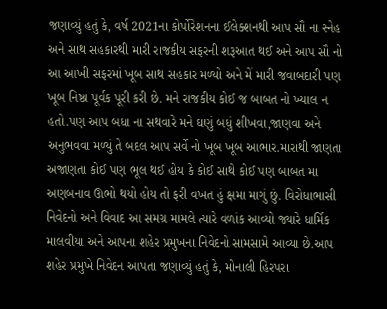જણાવ્યું હતું કે, વર્ષ 2021ના કોર્પોરેશનના ઈલેક્શનથી આપ સૌ ના સ્નેહ અને સાથ સહકારથી મારી રાજકીય સફરની શરૂઆત થઈ અને આપ સૌ નો આ આખી સફરમાં ખૂબ સાથ સહકાર મળ્યો અને મેં મારી જવાબદારી પણ ખૂબ નિષ્ઠા પૂર્વક પૂરી કરી છે. મને રાજકીય કોઈ જ બાબત નો ખ્યાલ ન હતો.પણ આપ બધા ના સથવારે મને ઘણું બધું શીખવા,જાણવા અને અનુભવવા મળ્યું તે બદલ આપ સર્વે નો ખૂબ ખૂબ આભાર.મારાથી જાણતા અજાણતા કોઈ પણ ભૂલ થઈ હોય કે કોઈ સાથે કોઈ પણ બાબત મા અણબનાવ ઊભો થયો હોય તો ફરી વખત હું ક્ષમા માગું છું. વિરોધાભાસી નિવેદનો અને વિવાદ આ સમગ્ર મામલે ત્યારે વળાંક આવ્યો જ્યારે ધાર્મિક માલવીયા અને આપના શહેર પ્રમુખના નિવેદનો સામસામે આવ્યા છે.આપ શહેર પ્રમુખે નિવેદન આપતા જણાવ્યું હતું કે, મોનાલી હિરપરા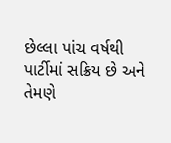છેલ્લા પાંચ વર્ષથી પાર્ટીમાં સક્રિય છે અને તેમણે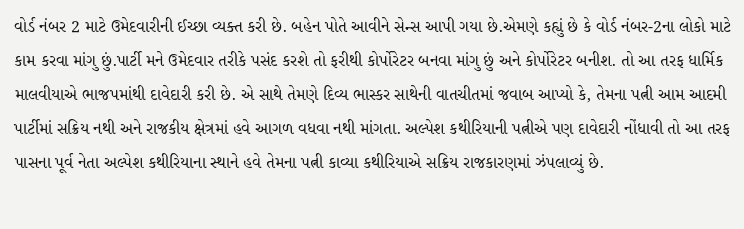વોર્ડ નંબર 2 માટે ઉમેદવારીની ઈચ્છા વ્યક્ત કરી છે. બહેન પોતે આવીને સેન્સ આપી ગયા છે.એમણે કહ્યું છે કે વોર્ડ નંબર-2ના લોકો માટે કામ કરવા માંગુ છું.પાર્ટી મને ઉમેદવાર તરીકે પસંદ કરશે તો ફરીથી કોર્પોરેટર બનવા માંગુ છું અને કોર્પોરેટર બનીશ. તો આ તરફ ધાર્મિક માલવીયાએ ભાજપમાંથી દાવેદારી કરી છે. એ સાથે તેમણે દિવ્ય ભાસ્કર સાથેની વાતચીતમાં જવાબ આપ્યો કે, તેમના પત્ની આમ આદમી પાર્ટીમાં સક્રિય નથી અને રાજકીય ક્ષેત્રમાં હવે આગળ વધવા નથી માંગતા. અલ્પેશ કથીરિયાની પત્નીએ પણ દાવેદારી નોંધાવી તો આ તરફ પાસના પૂર્વ નેતા અલ્પેશ કથીરિયાના સ્થાને હવે તેમના પત્ની કાવ્યા કથીરિયાએ સક્રિય રાજકારણમાં ઝંપલાવ્યું છે.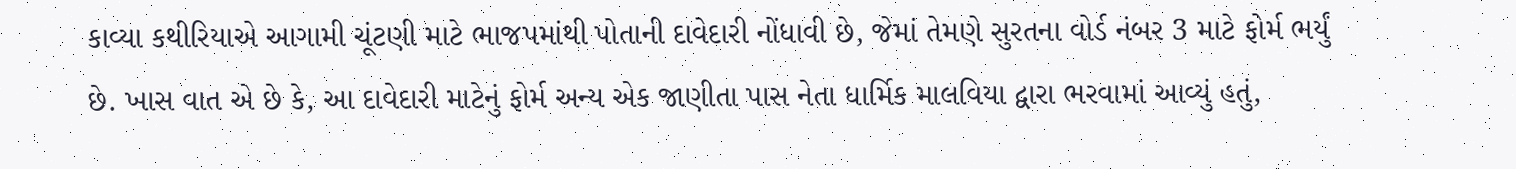કાવ્યા કથીરિયાએ આગામી ચૂંટણી માટે ભાજપમાંથી પોતાની દાવેદારી નોંધાવી છે, જેમાં તેમણે સુરતના વોર્ડ નંબર 3 માટે ફોર્મ ભર્યું છે. ખાસ વાત એ છે કે, આ દાવેદારી માટેનું ફોર્મ અન્ય એક જાણીતા પાસ નેતા ધાર્મિક માલવિયા દ્વારા ભરવામાં આવ્યું હતું,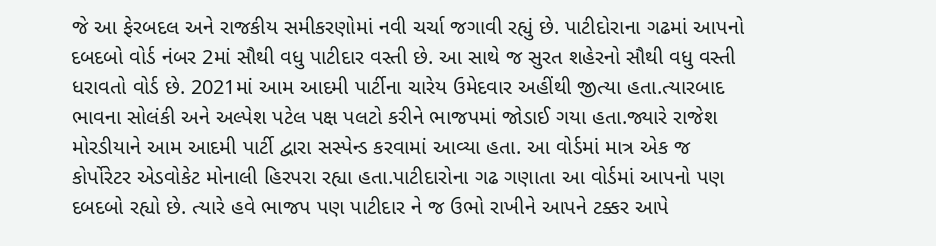જે આ ફેરબદલ અને રાજકીય સમીકરણોમાં નવી ચર્ચા જગાવી રહ્યું છે. પાટીદોરાના ગઢમાં આપનો દબદબો વોર્ડ નંબર 2માં સૌથી વધુ પાટીદાર વસ્તી છે. આ સાથે જ સુરત શહેરનો સૌથી વધુ વસ્તી ધરાવતો વોર્ડ છે. 2021માં આમ આદમી પાર્ટીના ચારેય ઉમેદવાર અહીંથી જીત્યા હતા.ત્યારબાદ ભાવના સોલંકી અને અલ્પેશ પટેલ પક્ષ પલટો કરીને ભાજપમાં જોડાઈ ગયા હતા.જ્યારે રાજેશ મોરડીયાને આમ આદમી પાર્ટી દ્વારા સસ્પેન્ડ કરવામાં આવ્યા હતા. આ વોર્ડમાં માત્ર એક જ કોર્પોરેટર એડવોકેટ મોનાલી હિરપરા રહ્યા હતા.પાટીદારોના ગઢ ગણાતા આ વોર્ડમાં આપનો પણ દબદબો રહ્યો છે. ત્યારે હવે ભાજપ પણ પાટીદાર ને જ ઉભો રાખીને આપને ટક્કર આપે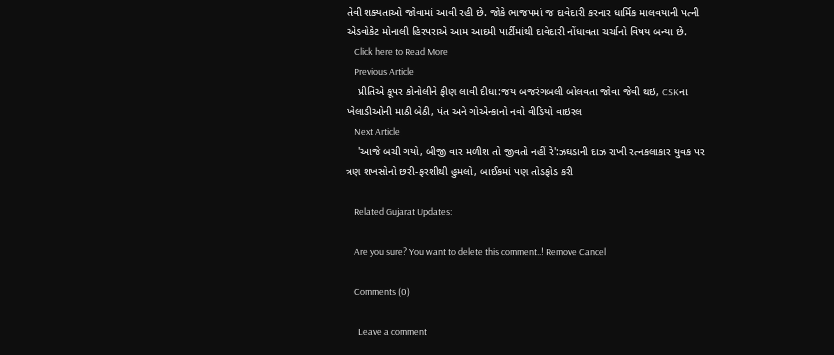તેવી શક્યતાઓ જોવામાં આવી રહી છે. જોકે ભાજપમાં જ દાવેદારી કરનાર ધાર્મિક માલવયાની પત્ની એડવોકેટ મોનાલી હિરપરાએ આમ આદમી પાર્ટીમાંથી દાવેદારી નોંધાવતા ચર્ચાનો વિષય બન્યા છે.
    Click here to Read More
    Previous Article
    પ્રીતિએ કૂપર કોનોલીને ફીણ લાવી દીધા:જય બજરંગબલી બોલવતા જોવા જેવી થઇ, CSKના ખેલાડીઓની માઠી બેઠી, પંત અને ગોએન્કાનો નવો વીડિયો વાઇરલ
    Next Article
    'આજે બચી ગયો, બીજી વાર મળીશ તો જીવતો નહીં રે':ઝઘડાની દાઝ રાખી રત્નકલાકાર યુવક પર ત્રણ શખસોનો છરી-ફરશીથી હુમલો, બાઈકમાં પણ તોડફોડ કરી

    Related Gujarat Updates:

    Are you sure? You want to delete this comment..! Remove Cancel

    Comments (0)

      Leave a comment